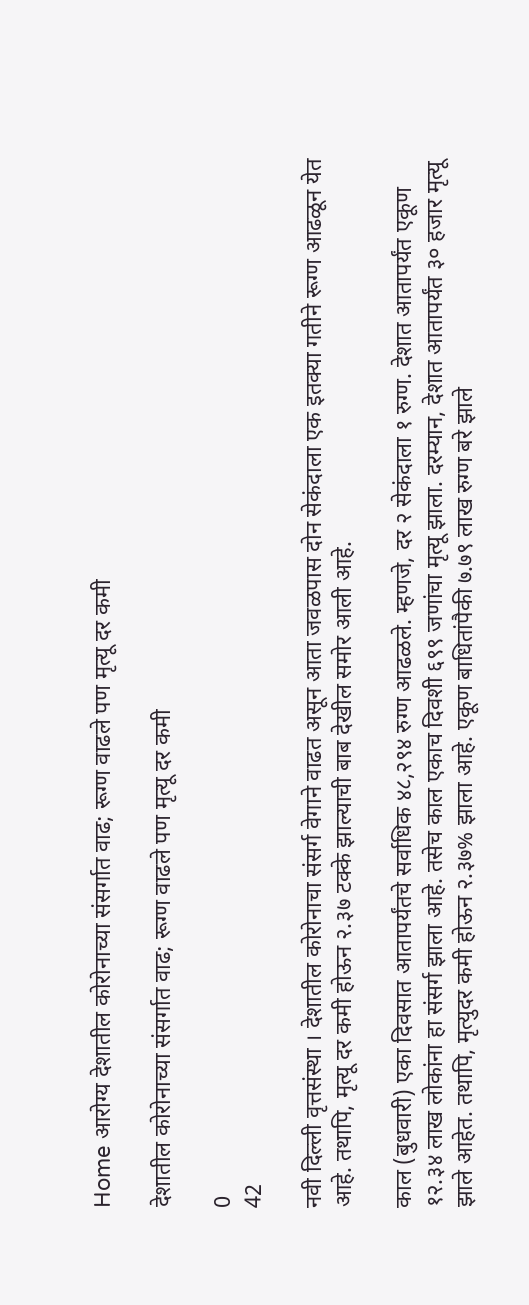Home आरोग्य देशातील कोरोनाच्या संसर्गात वाढ; रूग्ण वाढले पण मृत्यू दर कमी

देशातील कोरोनाच्या संसर्गात वाढ; रूग्ण वाढले पण मृत्यू दर कमी

0
42

नवी दिल्ली वृत्तसंस्था । देशातील कोरोनाचा संसर्ग वेगाने वाढत असून आता जवळपास दोन सेकंदाला एक इतक्या गतीने रूग्ण आढळून येत आहे. तथापि, मृत्यू दर कमी होऊन २.३७ टक्के झाल्याची बाब देखील समोर आली आहे.

काल (बुधवारी) एका दिवसात आतापर्यंतचे सर्वाधिक ४८,२९४ रुग्ण आढळले. म्हणजे, दर २ सेकंदाला १ रुग्ण. देशात आतापर्यंत एकूण १२.३४ लाख लोकांना हा संसर्ग झाला आहे. तसेच काल एकाच दिवशी ६९९ जणांचा मृत्यू झाला. दरम्यान, देशात आतापर्यंत ३० हजार मृत्यू झाले आहेत. तथापि, मृत्युदर कमी होऊन २.३७% झाला आहे. एकूण बाधितांपैकी ७.७९ लाख रुग्ण बरे झाले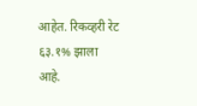आहेत. रिकव्हरी रेट ६३.१% झाला आहे.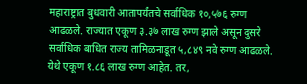महाराष्ट्रात बुधवारी आतापर्यंतचे सर्वाधिक १०,५७६ रुग्ण आढळले. राज्यात एकूण ३.३७ लाख रुग्ण झाले असून दुसरे सर्वाधिक बाधित राज्य तामिळनाडूत ५,८४९ नवे रुग्ण आढळले. येथे एकूण १.८६ लाख रुग्ण आहेत. तर,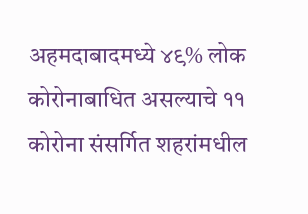अहमदाबादमध्ये ४९% लोक कोरोनाबाधित असल्याचे ११ कोरोना संसर्गित शहरांमधील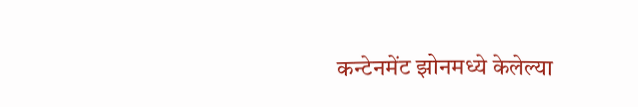कन्टेनमेंट झोनमध्ये केलेल्या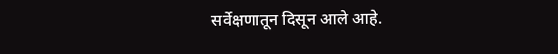सर्वेक्षणातून दिसून आले आहे.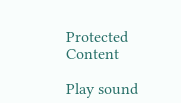Protected Content

Play sound